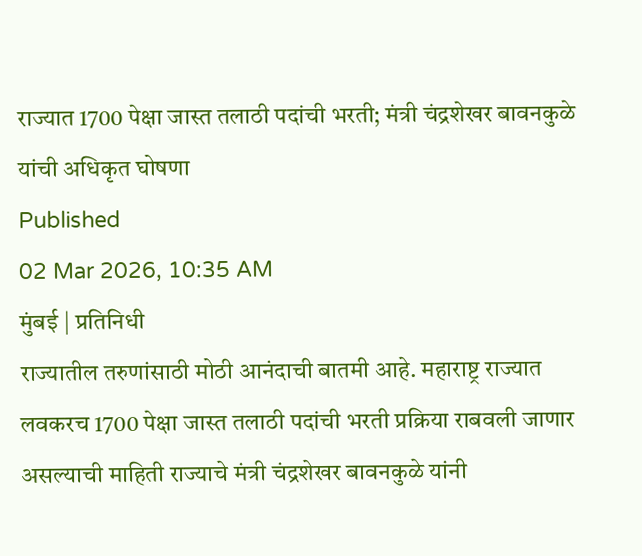राज्यात 1700 पेक्षा जास्त तलाठी पदांची भरती; मंत्री चंद्रशेखर बावनकुळे यांची अधिकृत घोषणा
Published
02 Mar 2026, 10:35 AM
मुंबई | प्रतिनिधी
राज्यातील तरुणांसाठी मोठी आनंदाची बातमी आहे. महाराष्ट्र राज्यात लवकरच 1700 पेक्षा जास्त तलाठी पदांची भरती प्रक्रिया राबवली जाणार असल्याची माहिती राज्याचे मंत्री चंद्रशेखर बावनकुळे यांनी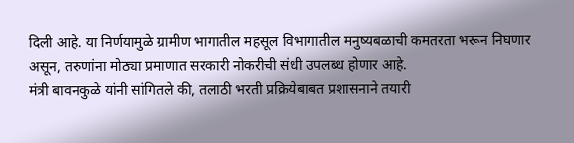दिली आहे. या निर्णयामुळे ग्रामीण भागातील महसूल विभागातील मनुष्यबळाची कमतरता भरून निघणार असून, तरुणांना मोठ्या प्रमाणात सरकारी नोकरीची संधी उपलब्ध होणार आहे.
मंत्री बावनकुळे यांनी सांगितले की, तलाठी भरती प्रक्रियेबाबत प्रशासनाने तयारी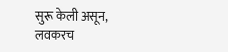सुरू केली असून, लवकरच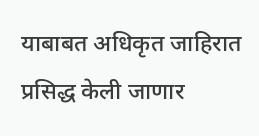याबाबत अधिकृत जाहिरात प्रसिद्ध केली जाणार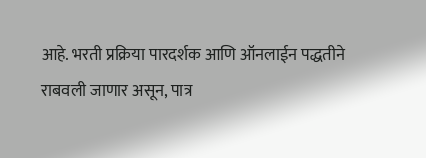आहे. भरती प्रक्रिया पारदर्शक आणि ऑनलाईन पद्धतीने राबवली जाणार असून, पात्र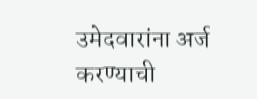उमेदवारांना अर्ज करण्याची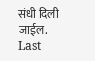संधी दिली जाईल.
Last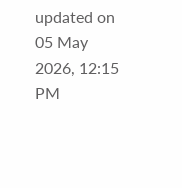updated on 05 May 2026, 12:15 PM